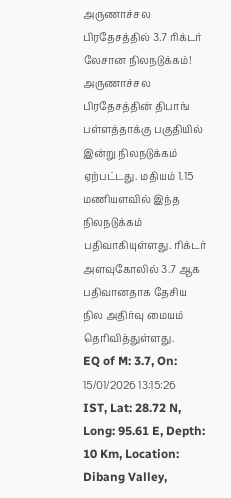அருணாச்சல பிரதேசத்தில் 3.7 ரிக்டர் லேசான நிலநடுக்கம்!
அருணாச்சல பிரதேசத்தின் திபாங் பள்ளத்தாக்கு பகுதியில் இன்று நிலநடுக்கம் ஏற்பட்டது. மதியம் 1.15 மணியளவில் இந்த நிலநடுக்கம் பதிவாகியுள்ளது. ரிக்டர் அளவுகோலில் 3.7 ஆக பதிவானதாக தேசிய நில அதிர்வு மையம் தெரிவித்துள்ளது.
EQ of M: 3.7, On: 15/01/2026 13:15:26 IST, Lat: 28.72 N, Long: 95.61 E, Depth: 10 Km, Location: Dibang Valley,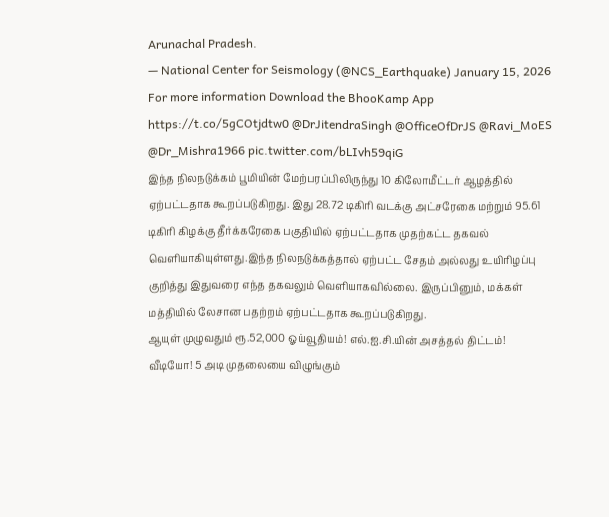Arunachal Pradesh.
— National Center for Seismology (@NCS_Earthquake) January 15, 2026
For more information Download the BhooKamp App https://t.co/5gCOtjdtw0 @DrJitendraSingh @OfficeOfDrJS @Ravi_MoES @Dr_Mishra1966 pic.twitter.com/bLIvh59qiG
இந்த நிலநடுக்கம் பூமியின் மேற்பரப்பிலிருந்து 10 கிலோமீட்டர் ஆழத்தில் ஏற்பட்டதாக கூறப்படுகிறது. இது 28.72 டிகிரி வடக்கு அட்சரேகை மற்றும் 95.61 டிகிரி கிழக்கு தீர்க்கரேகை பகுதியில் ஏற்பட்டதாக முதற்கட்ட தகவல் வெளியாகியுள்ளது.இந்த நிலநடுக்கத்தால் ஏற்பட்ட சேதம் அல்லது உயிரிழப்பு குறித்து இதுவரை எந்த தகவலும் வெளியாகவில்லை. இருப்பினும், மக்கள் மத்தியில் லேசான பதற்றம் ஏற்பட்டதாக கூறப்படுகிறது.
ஆயுள் முழுவதும் ரூ.52,000 ஓய்வூதியம்! எல்.ஐ.சி.யின் அசத்தல் திட்டம்!
வீடியோ! 5 அடி முதலையை விழுங்கும்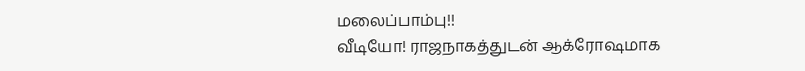மலைப்பாம்பு!!
வீடியோ! ராஜநாகத்துடன் ஆக்ரோஷமாக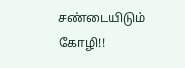சண்டையிடும் கோழி!!